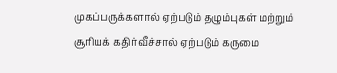முகப்பருக்களால் ஏற்படும் தழும்புகள் மற்றும் சூரியக் கதிர்வீச்சால் ஏற்படும் கருமை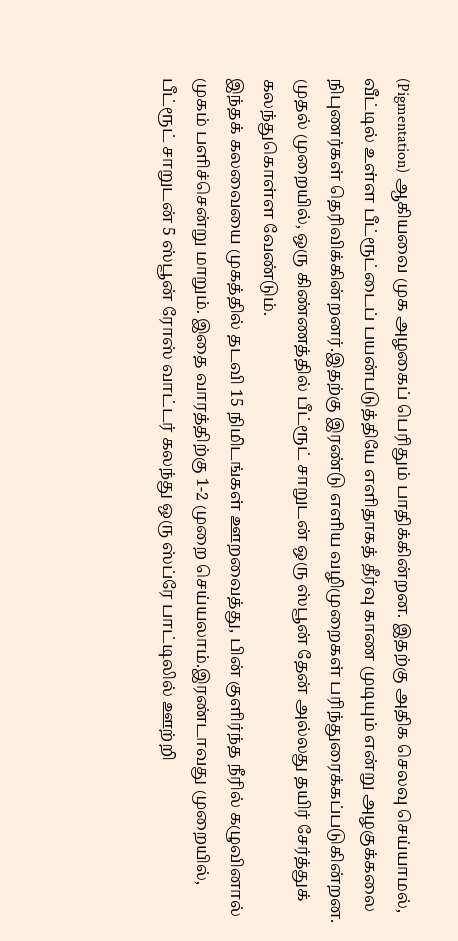(Pigmentation) ஆகியவை முக அழகைப் பெரிதும் பாதிக்கின்றன. இதற்கு அதிக செலவு செய்யாமல், வீட்டில் உள்ள பீட்ரூட்டைப் பயன்படுத்தியே எளிதாகத் தீர்வு காண முடியும் என்று அழகுக்கலை நிபுணர்கள் தெரிவிக்கின்றனர்.இதற்கு இரண்டு எளிய வழிமுறைகள் பரிந்துரைக்கப்படுகின்றன. முதல் முறையில், ஒரு கிண்ணத்தில் பீட்ரூட் சாறுடன் ஒரு ஸ்பூன் தேன் அல்லது தயிர் சேர்த்துக் கலந்துகொள்ள வேண்டும்.
இந்தக் கலவையை முகத்தில் தடவி 15 நிமிடங்கள் ஊறவைத்து, பின் குளிர்ந்த நீரில் கழுவினால் முகம் பளிச்சென்று மாறும். இதை வாரத்திற்கு 1-2 முறை செய்யலாம்.இரண்டாவது முறையில், பீட்ரூட் சாறுடன் 5 ஸ்பூன் ரோஸ் வாட்டர் கலந்து ஒரு ஸ்ப்ரே பாட்டிலில் ஊற்றி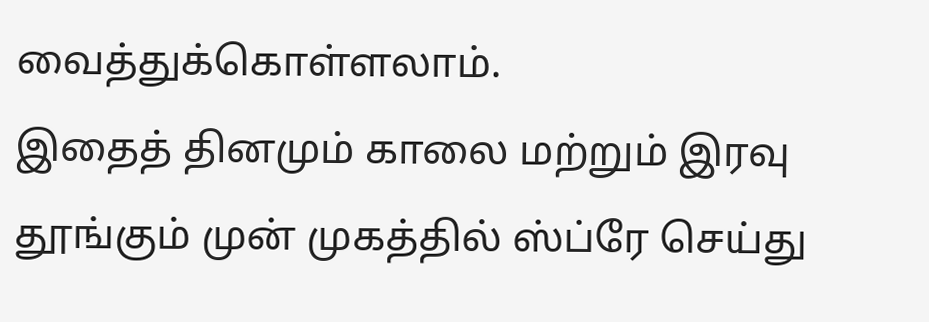வைத்துக்கொள்ளலாம்.
இதைத் தினமும் காலை மற்றும் இரவு தூங்கும் முன் முகத்தில் ஸ்ப்ரே செய்து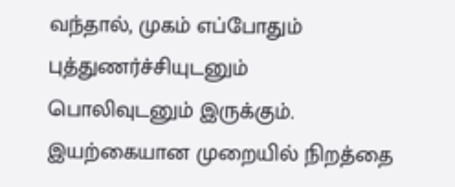வந்தால், முகம் எப்போதும் புத்துணர்ச்சியுடனும் பொலிவுடனும் இருக்கும். இயற்கையான முறையில் நிறத்தை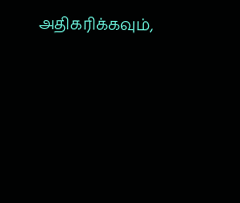அதிகரிக்கவும்,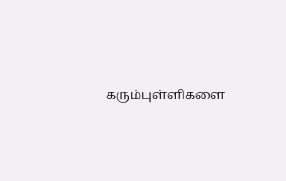கரும்புள்ளிகளை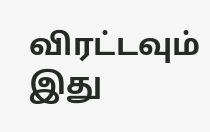விரட்டவும் இது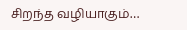சிறந்த வழியாகும்…